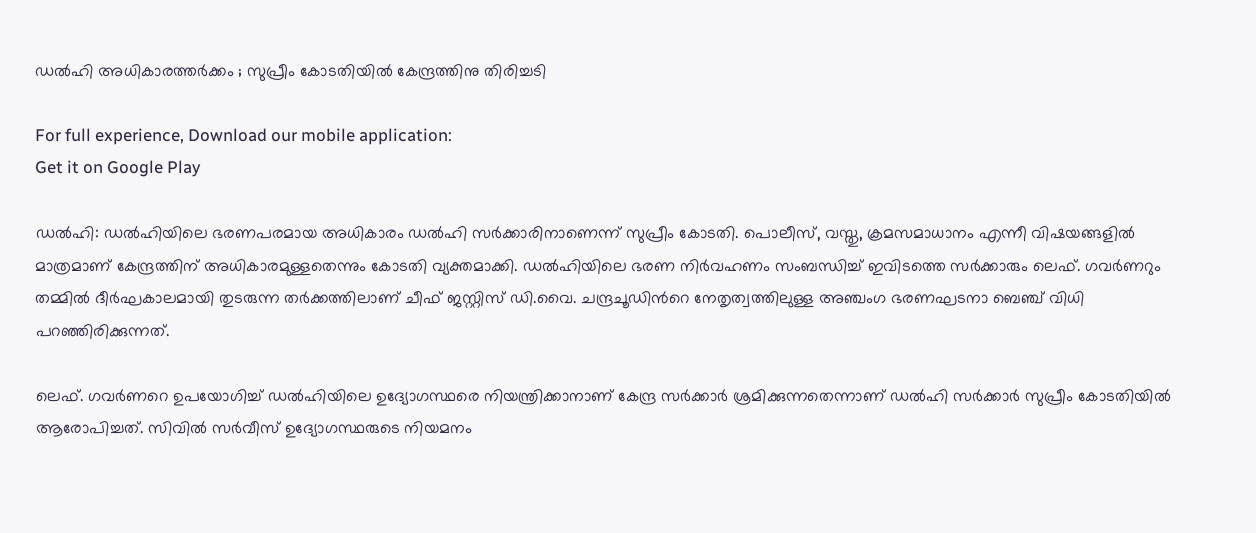ഡൽഹി അധികാരത്തർക്കം ; സുപ്രീം കോടതിയിൽ കേന്ദ്രത്തിനു തിരിച്ചടി

For full experience, Download our mobile application:
Get it on Google Play

ഡൽഹി: ഡൽഹിയിലെ ഭരണപരമായ അധികാരം ഡൽഹി സർക്കാരിനാണെന്ന് സുപ്രീം കോടതി. പൊലീസ്, വസ്തു, ക്രമസമാധാനം എന്നീ വിഷയങ്ങളിൽ മാത്രമാണ് കേന്ദ്രത്തിന് അധികാരമുള്ളതെന്നും കോടതി വ്യക്തമാക്കി. ഡൽഹിയിലെ ഭരണ നിർവഹണം സംബന്ധിച്ച് ഇവിടത്തെ സർക്കാരും ലെഫ്. ഗവർണറും തമ്മിൽ ദീർഘകാലമായി തുടരുന്ന തർക്കത്തിലാണ് ചീഫ് ജസ്റ്റിസ് ഡി.വൈ. ചന്ദ്രചൂഡിന്‍റെ നേതൃത്വത്തിലുള്ള അഞ്ചംഗ ഭരണഘടനാ ബെഞ്ച് വിധി പറഞ്ഞിരിക്കുന്നത്.

ലെഫ്. ഗവര്‍ണറെ ഉപയോഗിച്ച് ഡൽഹിയിലെ ഉദ്യോഗസ്ഥരെ നിയന്ത്രിക്കാനാണ് കേന്ദ്ര സര്‍ക്കാര്‍ ശ്രമിക്കുന്നതെന്നാണ് ഡൽഹി സർക്കാർ സുപ്രീം കോടതിയിൽ ആരോപിച്ചത്. സിവിൽ സർവീസ് ഉദ്യോഗസ്ഥരുടെ നിയമനം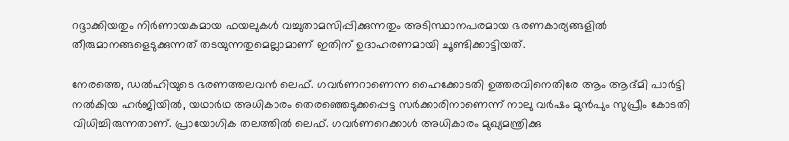റദ്ദാക്കിയതും നിർണായകമായ ഫയലുകൾ വച്ചുതാമസിപ്പിക്കുന്നതും അടിസ്ഥാനപരമായ ഭരണകാര്യങ്ങളിൽ തീരുമാനങ്ങളെടുക്കുന്നത് തടയുന്നതുമെല്ലാമാണ് ഇതിന് ഉദാഹരണമായി ചൂണ്ടിക്കാട്ടിയത്.

നേരത്തെ, ഡൽഹിയുടെ ഭരണത്തലവൻ ലെഫ്. ഗവർണറാണെന്ന ഹൈക്കോടതി ഉത്തരവിനെതിരേ ആം ആദ്മി പാർട്ടി നൽകിയ ഹർജിയിൽ, യഥാർഥ അധികാരം തെരഞ്ഞെടുക്കപ്പെട്ട സർക്കാരിനാണെന്ന് നാലു വർഷം മുൻപും സുപ്രീം കോടതി വിധിച്ചിരുന്നതാണ്. പ്രായോഗിക തലത്തിൽ ലെഫ്. ഗവർണറെക്കാൾ അധികാരം മുഖ്യമന്ത്രിക്കു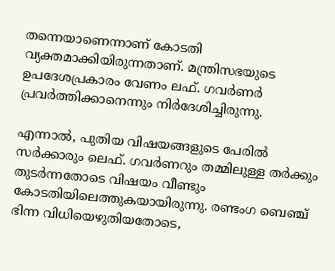തന്നെയാണെന്നാണ് കോടതി വ്യക്തമാക്കിയിരുന്നതാണ്. മന്ത്രിസഭയുടെ ഉപദേശപ്രകാരം വേണം ലഫ്. ഗവർണർ പ്രവർത്തിക്കാനെന്നും നിർദേശിച്ചിരുന്നു.

എന്നാൽ, പുതിയ വിഷയങ്ങളുടെ പേരിൽ സർക്കാരും ലെഫ്. ഗവർണറും തമ്മിലുള്ള തർക്കും തുടർന്നതോടെ വിഷയം വീണ്ടും കോടതിയിലെത്തുകയായിരുന്നു. രണ്ടംഗ ബെഞ്ച് ഭിന്ന വിധിയെഴുതിയതോടെ,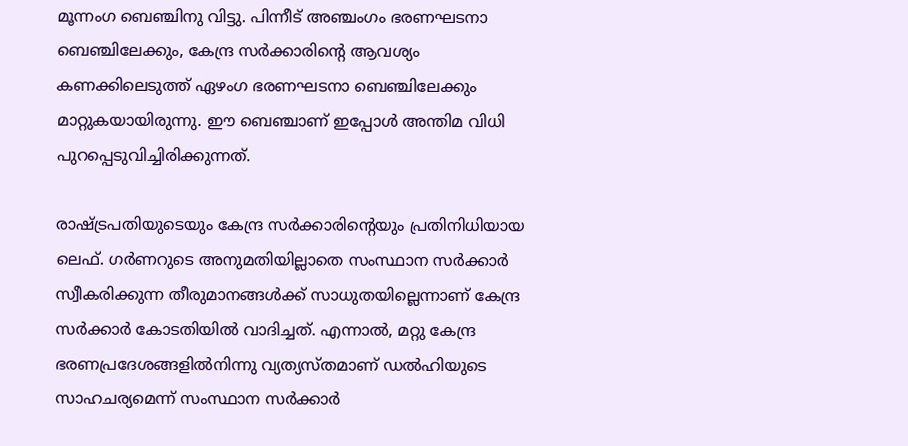മൂന്നംഗ ബെഞ്ചിനു വിട്ടു. പിന്നീട് അഞ്ചംഗം ഭരണഘടനാ ബെഞ്ചിലേക്കും, കേന്ദ്ര സർക്കാരിന്‍റെ ആവശ്യം കണക്കിലെടുത്ത് ഏഴംഗ ഭരണഘടനാ ബെഞ്ചിലേക്കും മാറ്റുകയായിരുന്നു. ഈ ബെഞ്ചാണ് ഇപ്പോൾ അന്തിമ വിധി പുറപ്പെടുവിച്ചിരിക്കുന്നത്.

രാഷ്‌ട്രപതിയുടെയും കേന്ദ്ര സർക്കാരിന്‍റെയും പ്രതിനിധിയായ ലെഫ്. ഗർണറുടെ അനുമതിയില്ലാതെ സംസ്ഥാന സർക്കാർ സ്വീകരിക്കുന്ന തീരുമാനങ്ങൾക്ക് സാധുതയില്ലെന്നാണ് കേന്ദ്ര സർക്കാർ കോടതിയിൽ വാദിച്ചത്. എന്നാൽ, മറ്റു കേന്ദ്ര ഭരണപ്രദേശങ്ങളിൽനിന്നു വ്യത്യസ്തമാണ് ഡൽഹിയുടെ സാഹചര്യമെന്ന് സംസ്ഥാന സർക്കാർ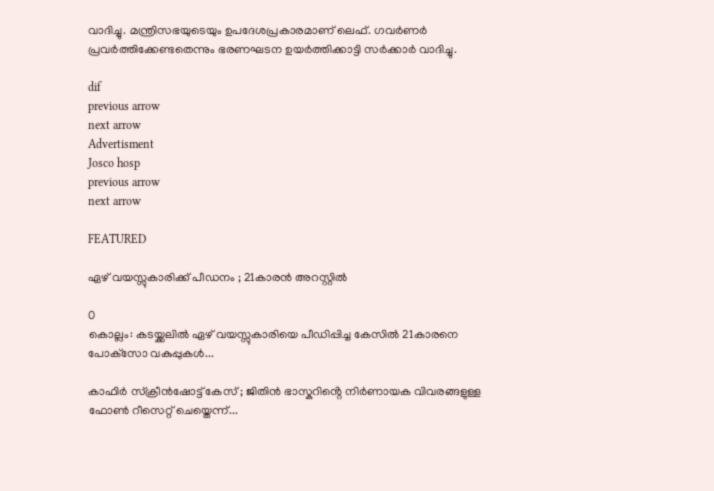വാദിച്ചു. മന്ത്രിസഭയുടെയും ഉപദേശപ്രകാരമാണ് ലെഫ്. ഗവർണർ പ്രവർത്തിക്കേണ്ടതെന്നും ഭരണഘടന ഉയർത്തിക്കാട്ടി സർക്കാർ വാദിച്ചു.

dif
previous arrow
next arrow
Advertisment
Josco hosp
previous arrow
next arrow

FEATURED

ഏഴ് വയസ്സുകാരിക്ക് പീഡനം ; 21കാരന്‍ അറസ്റ്റില്‍

0
കൊല്ലം: കടയ്ക്കലില്‍ ഏഴ് വയസ്സുകാരിയെ പീഡിപ്പിച്ച കേസില്‍ 21കാരനെ പോക്‌സോ വകുപ്പുകള്‍...

കാഫിർ സ്ക്രീൻഷോട്ട് കേസ് ; ജിതിൻ ഭാസ്കറിൻ്റെ നിർണായക വിവരങ്ങളുള്ള ഫോൺ റീസെറ്റ് ചെയ്തെന്ന്...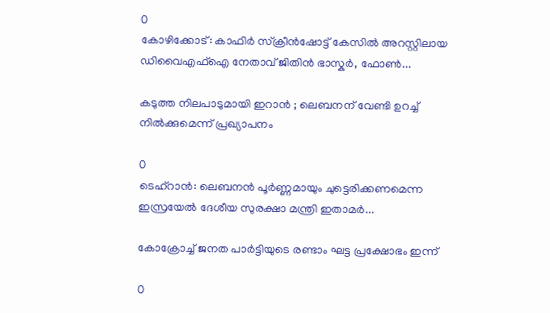0
കോഴിക്കോട്: കാഫിർ സ്ക്രീൻഷോട്ട് കേസിൽ അറസ്റ്റിലായ ഡിവൈഎഫ്ഐ നേതാവ് ജിതിൻ ഭാസ്കർ, ഫോൺ...

കടുത്ത നിലപാടുമായി ഇറാൻ ; ലെബനന് വേണ്ടി ഉറച്ച് നിൽക്കുമെന്ന് പ്രഖ്യാപനം

0
ടെഹ്റാൻ: ലെബനൻ പൂർണ്ണമായും ചുട്ടെരിക്കണമെന്ന ഇസ്രയേൽ ദേശീയ സുരക്ഷാ മന്ത്രി ഇതാമർ...

കോക്രോച്ച് ജനത പാർട്ടിയുടെ രണ്ടാം ഘട്ട പ്രക്ഷോഭം ഇന്ന്

0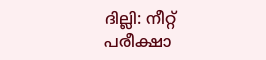ദില്ലി: നീറ്റ് പരീക്ഷാ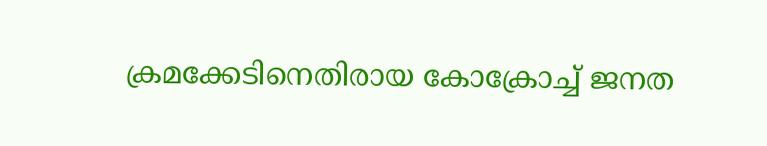ക്രമക്കേടിനെതിരായ കോക്രോച്ച് ജനത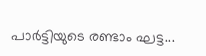പാർട്ടിയുടെ രണ്ടാം ഘട്ട...